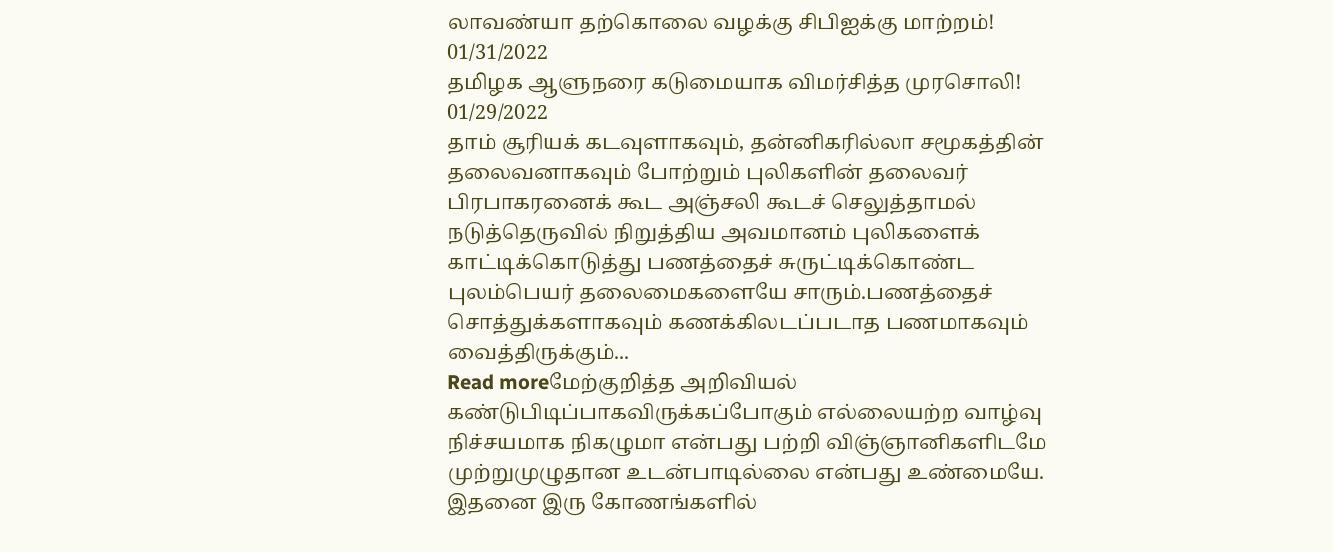லாவண்யா தற்கொலை வழக்கு சிபிஐக்கு மாற்றம்!
01/31/2022
தமிழக ஆளுநரை கடுமையாக விமர்சித்த முரசொலி!
01/29/2022
தாம் சூரியக் கடவுளாகவும், தன்னிகரில்லா சமூகத்தின் தலைவனாகவும் போற்றும் புலிகளின் தலைவர் பிரபாகரனைக் கூட அஞ்சலி கூடச் செலுத்தாமல் நடுத்தெருவில் நிறுத்திய அவமானம் புலிகளைக் காட்டிக்கொடுத்து பணத்தைச் சுருட்டிக்கொண்ட புலம்பெயர் தலைமைகளையே சாரும்.பணத்தைச் சொத்துக்களாகவும் கணக்கிலடப்படாத பணமாகவும் வைத்திருக்கும்...
Read moreமேற்குறித்த அறிவியல் கண்டுபிடிப்பாகவிருக்கப்போகும் எல்லையற்ற வாழ்வு நிச்சயமாக நிகழுமா என்பது பற்றி விஞ்ஞானிகளிடமே முற்றுமுழுதான உடன்பாடில்லை என்பது உண்மையே. இதனை இரு கோணங்களில்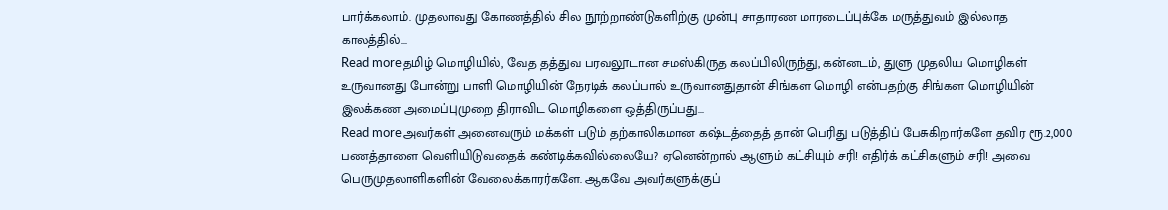பார்க்கலாம். முதலாவது கோணத்தில் சில நூற்றாண்டுகளிற்கு முன்பு சாதாரண மாரடைப்புக்கே மருத்துவம் இல்லாத காலத்தில்...
Read moreதமிழ் மொழியில், வேத தத்துவ பரவலூடான சமஸ்கிருத கலப்பிலிருந்து, கன்னடம், துளு முதலிய மொழிகள் உருவானது போன்று பாளி மொழியின் நேரடிக் கலப்பால் உருவானதுதான் சிங்கள மொழி என்பதற்கு சிங்கள மொழியின் இலக்கண அமைப்புமுறை திராவிட மொழிகளை ஒத்திருப்பது...
Read moreஅவர்கள் அனைவரும் மக்கள் படும் தற்காலிகமான கஷ்டத்தைத் தான் பெரிது படுத்திப் பேசுகிறார்களே தவிர ரூ.2,000 பணத்தாளை வெளியிடுவதைக் கண்டிக்கவில்லையே? ஏனென்றால் ஆளும் கட்சியும் சரி! எதிர்க் கட்சிகளும் சரி! அவை பெருமுதலாளிகளின் வேலைக்காரர்களே. ஆகவே அவர்களுக்குப்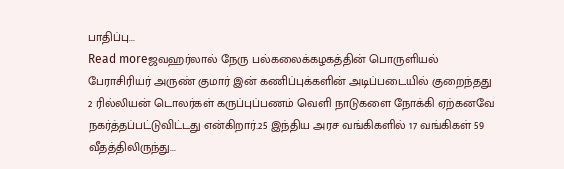பாதிப்பு...
Read moreஜவஹர்லால் நேரு பல்கலைக்கழகத்தின் பொருளியல் பேராசிரியர் அருண் குமார் இன் கணிப்புக்களின் அடிப்படையில் குறைந்தது 2 ரில்லியன் டொலர்கள் கருப்புப்பணம் வெளி நாடுகளை நோக்கி ஏற்கனவே நகர்த்தப்பட்டுவிட்டது என்கிறார்.25 இந்திய அரச வங்கிகளில் 17 வங்கிகள் 59 வீதத்திலிருந்து...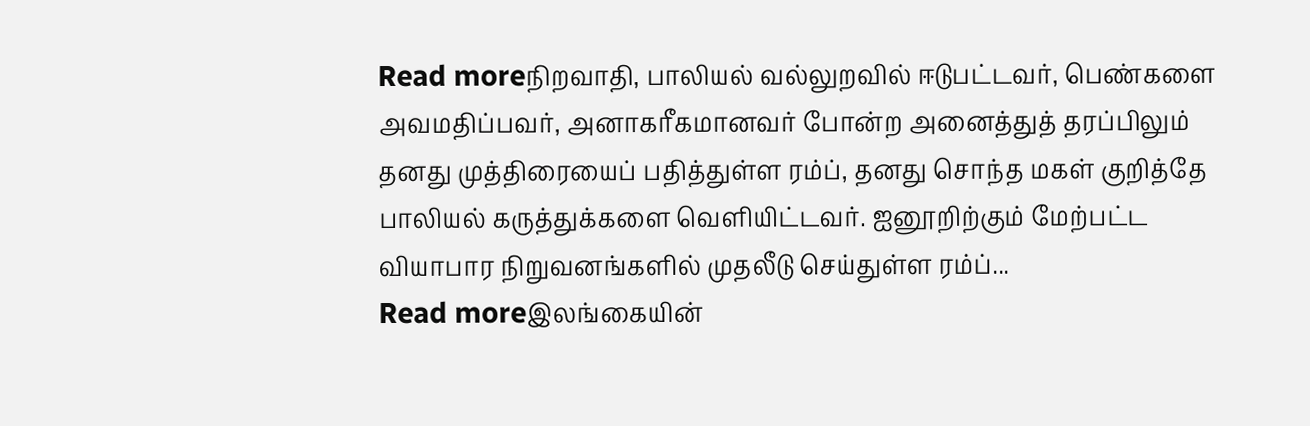Read moreநிறவாதி, பாலியல் வல்லுறவில் ஈடுபட்டவர், பெண்களை அவமதிப்பவர், அனாகரீகமானவர் போன்ற அனைத்துத் தரப்பிலும் தனது முத்திரையைப் பதித்துள்ள ரம்ப், தனது சொந்த மகள் குறித்தே பாலியல் கருத்துக்களை வெளியிட்டவர். ஐனூறிற்கும் மேற்பட்ட வியாபார நிறுவனங்களில் முதலீடு செய்துள்ள ரம்ப்...
Read moreஇலங்கையின்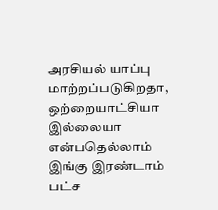அரசியல் யாப்பு மாற்றப்படுகிறதா, ஒற்றையாட்சியா இல்லையா என்பதெல்லாம் இங்கு இரண்டாம் பட்ச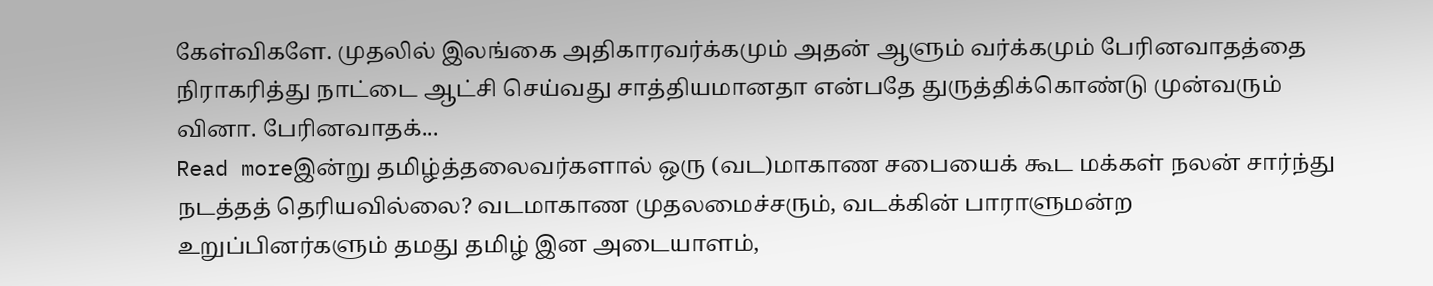கேள்விகளே. முதலில் இலங்கை அதிகாரவர்க்கமும் அதன் ஆளும் வர்க்கமும் பேரினவாதத்தை நிராகரித்து நாட்டை ஆட்சி செய்வது சாத்தியமானதா என்பதே துருத்திக்கொண்டு முன்வரும் வினா. பேரினவாதக்...
Read moreஇன்று தமிழ்த்தலைவர்களால் ஒரு (வட)மாகாண சபையைக் கூட மக்கள் நலன் சார்ந்து நடத்தத் தெரியவில்லை? வடமாகாண முதலமைச்சரும், வடக்கின் பாராளுமன்ற உறுப்பினர்களும் தமது தமிழ் இன அடையாளம்,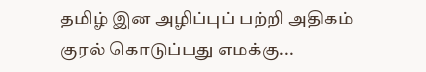தமிழ் இன அழிப்புப் பற்றி அதிகம் குரல் கொடுப்பது எமக்கு...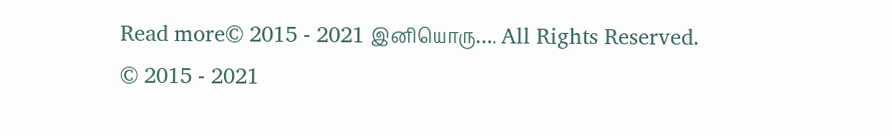Read more© 2015 - 2021 இனியொரு…. All Rights Reserved.
© 2015 - 2021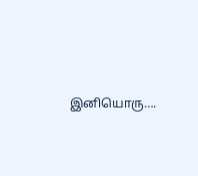இனியொரு….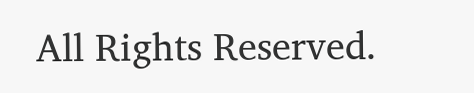All Rights Reserved.